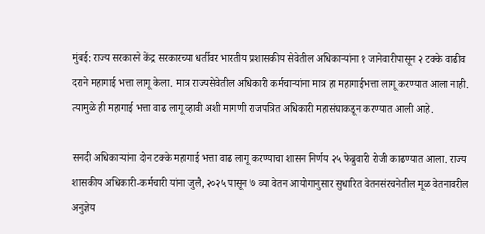मुंबई: राज्य सरकारने केंद्र सरकारच्या धर्तीवर भारतीय प्रशासकीय सेवेतील अधिकाऱ्यांना १ जानेवारीपासून २ टक्के वाढीव दराने महागाई भत्ता लागू केला. मात्र राज्यसेवेतील अधिकारी कर्मचाऱ्यांना मात्र हा महागाईभत्ता लागू करण्यात आला नाही. त्यामुळे ही महागाई भत्ता वाढ लागू व्हावी अशी मागणी राजपत्रित अधिकारी महासंघाकडून करण्यात आली आहे.

सनदी अधिकाऱ्यांना दोन टक्के महागाई भत्ता वाढ लागू करण्याचा शासन निर्णय २५ फेब्रुवारी रोजी काढण्यात आला. राज्य शासकीय अधिकारी-कर्मचारी यांना जुलै, २०२५ पासून ७ व्या वेतन आयोगानुसार सुधारित वेतनसंरचनेतील मूळ वेतनावरील अनुज्ञेय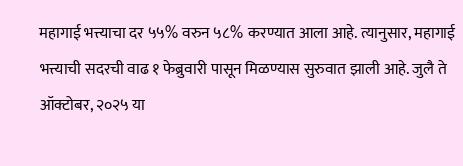महागाई भत्त्याचा दर ५५% वरुन ५८% करण्यात आला आहे. त्यानुसार, महागाई भत्त्याची सदरची वाढ १ फेब्रुवारी पासून मिळण्यास सुरुवात झाली आहे. जुलै ते ऑक्टोबर, २०२५ या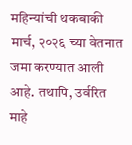महिन्यांची थकबाकी मार्च, २०२६ च्या वेतनात जमा करण्यात आली आहे. तथापि, उर्वरित माहे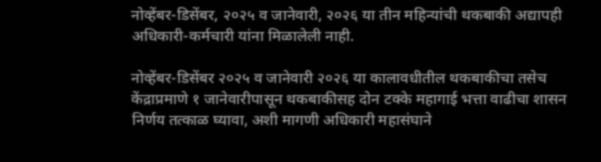नोव्हेंबर-डिसेंबर, २०२५ व जानेवारी, २०२६ या तीन महिन्यांची थकबाकी अद्यापही अधिकारी-कर्मचारी यांना मिळालेली नाही.

नोव्हेंबर-डिसेंबर २०२५ व जानेवारी २०२६ या कालावधीतील थकबाकीचा तसेच केंद्राप्रमाणे १ जानेवारीपासून थकबाकीसह दोन टक्के महागाई भत्ता वाढीचा शासन निर्णय तत्काळ घ्यावा, अशी मागणी अधिकारी महासंघाने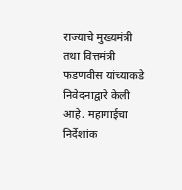राज्याचे मुख्यमंत्री तथा वित्तमंत्री फडणवीस यांच्याकडे निवेदनाद्वारे केली आहे. महागाईचा निर्देशांक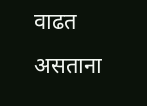वाढत असताना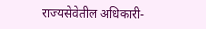राज्यसेवेतील अधिकारी-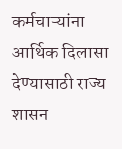कर्मचाऱ्यांना आर्थिक दिलासा देण्यासाठी राज्य शासन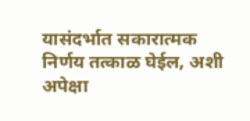यासंदर्भात सकारात्मक निर्णय तत्काळ घेईल, अशी अपेक्षा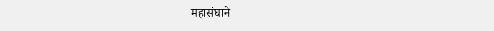महासंघाने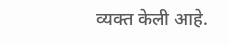व्यक्त केली आहे.